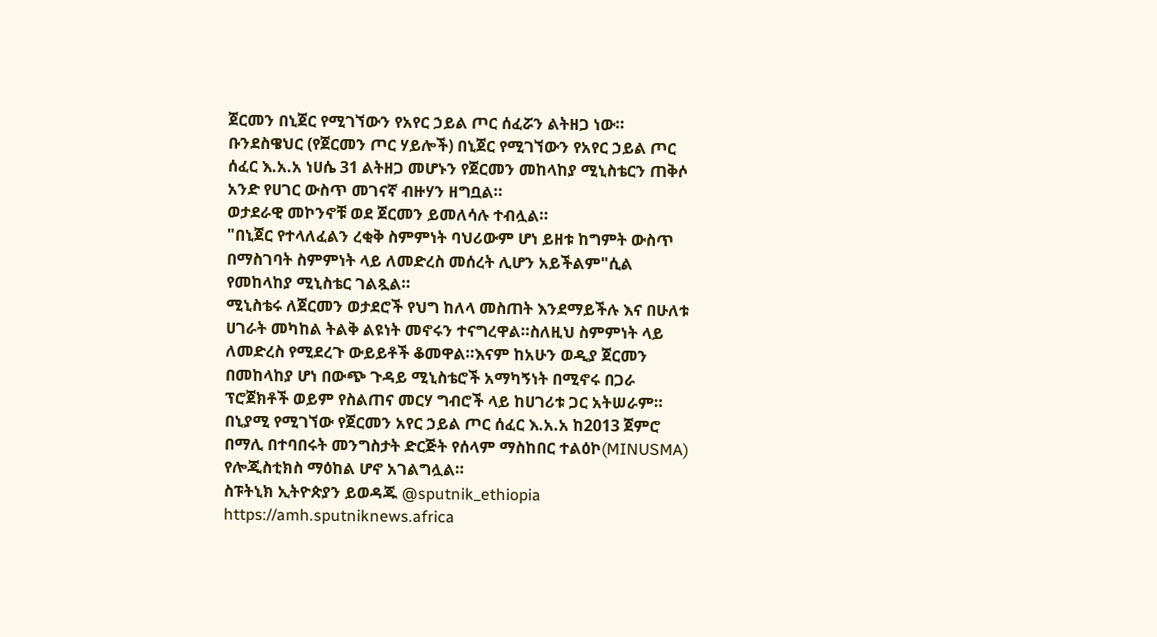ጀርመን በኒጀር የሚገኘውን የአየር ኃይል ጦር ሰፈሯን ልትዘጋ ነው።
ቡንደስዌህር (የጀርመን ጦር ሃይሎች) በኒጀር የሚገኘውን የአየር ኃይል ጦር ሰፈር እ.አ.አ ነሀሴ 31 ልትዘጋ መሆኑን የጀርመን መከላከያ ሚኒስቴርን ጠቅሶ አንድ የሀገር ውስጥ መገናኛ ብዙሃን ዘግቧል።
ወታደራዊ መኮንኖቹ ወደ ጀርመን ይመለሳሉ ተብሏል።
"በኒጀር የተላለፈልን ረቂቅ ስምምነት ባህሪውም ሆነ ይዘቱ ከግምት ውስጥ በማስገባት ስምምነት ላይ ለመድረስ መሰረት ሊሆን አይችልም"ሲል የመከላከያ ሚኒስቴር ገልጿል።
ሚኒስቴሩ ለጀርመን ወታደሮች የህግ ከለላ መስጠት እንደማይችሉ እና በሁለቱ ሀገራት መካከል ትልቅ ልዩነት መኖሩን ተናግረዋል።ስለዚህ ስምምነት ላይ ለመድረስ የሚደረጉ ውይይቶች ቆመዋል።እናም ከአሁን ወዲያ ጀርመን በመከላከያ ሆነ በውጭ ጉዳይ ሚኒስቴሮች አማካኝነት በሚኖሩ በጋራ ፕሮጀክቶች ወይም የስልጠና መርሃ ግብሮች ላይ ከሀገሪቱ ጋር አትሠራም።
በኒያሚ የሚገኘው የጀርመን አየር ኃይል ጦር ሰፈር እ.አ.አ ከ2013 ጀምሮ በማሊ በተባበሩት መንግስታት ድርጅት የሰላም ማስከበር ተልዕኮ(MINUSMA) የሎጂስቲክስ ማዕከል ሆኖ አገልግሏል።
ስፑትኒክ ኢትዮጵያን ይወዳጁ @sputnik_ethiopia
https://amh.sputniknews.africa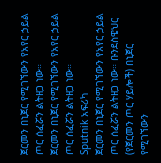ጀርመን በኒጀር የሚገኘውን የአየር ኃይል ጦር ሰፈሯን ልትዘጋ ነው።
ጀርመን በኒጀር የሚገኘውን የአየር ኃይል ጦር ሰፈሯን ልትዘጋ ነው።
Sputnik አፍሪካ
ጀርመን በኒጀር የሚገኘውን የአየር ኃይል ጦር ሰፈሯን ልትዘጋ ነው። ቡንደስዌህር (የጀርመን ጦር ሃይሎች) በኒጀር የሚገኘውን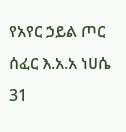የአየር ኃይል ጦር ሰፈር እ.አ.አ ነሀሴ 31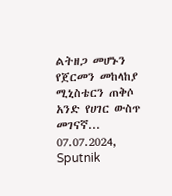ልትዘጋ መሆኑን የጀርመን መከላከያ ሚኒስቴርን ጠቅሶ አንድ የሀገር ውስጥ መገናኛ... 07.07.2024, Sputnik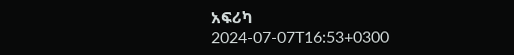አፍሪካ
2024-07-07T16:53+0300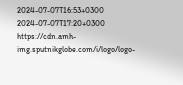2024-07-07T16:53+0300
2024-07-07T17:20+0300
https://cdn.amh-img.sputnikglobe.com/i/logo/logo-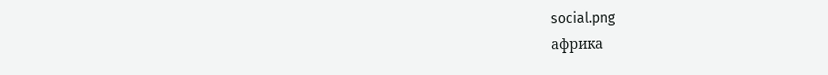social.png
африка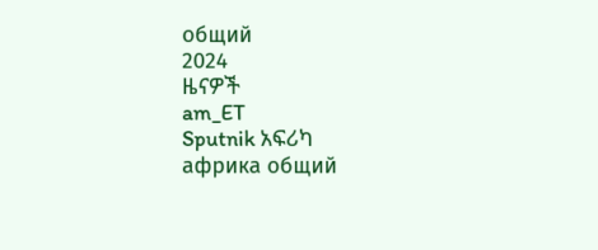общий
2024
ዜናዎች
am_ET
Sputnik አፍሪካ
африка общий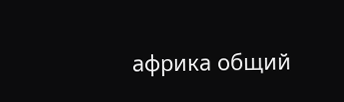африка общий